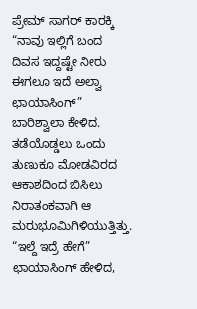ಪ್ರೇಮ್ ಸಾಗರ್ ಕಾರಕ್ಕಿ
“ನಾವು ಇಲ್ಲಿಗೆ ಬಂದ ದಿವಸ ಇದ್ದಷ್ಟೇ ನೀರು ಈಗಲೂ ಇದೆ ಅಲ್ವಾ ಛಾಯಾಸಿಂಗ್” ಬಾರಿಶ್ವಾಲಾ ಕೇಳಿದ. ತಡೆಯೊಡ್ಡಲು ಒಂದು ತುಣುಕೂ ಮೋಡವಿರದ ಆಕಾಶದಿಂದ ಬಿಸಿಲು ನಿರಾತಂಕವಾಗಿ ಆ ಮರುಭೂಮಿಗಿಳಿಯುತ್ತಿತ್ತು.
“ಇಲ್ದೆ ಇದ್ರೆ ಹೇಗೆ” ಛಾಯಾಸಿಂಗ್ ಹೇಳಿದ,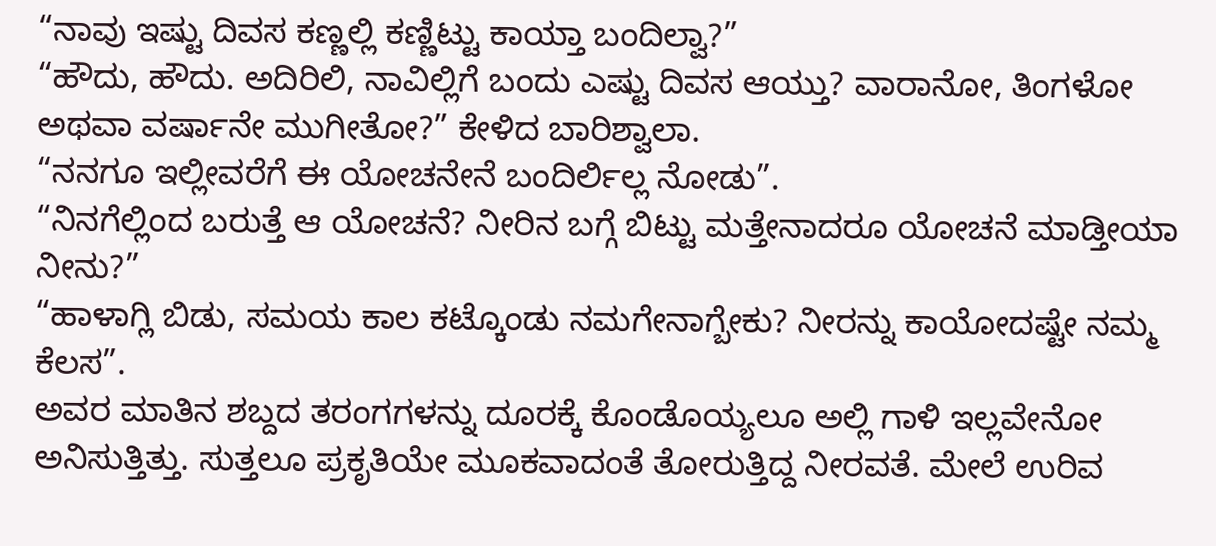“ನಾವು ಇಷ್ಟು ದಿವಸ ಕಣ್ಣಲ್ಲಿ ಕಣ್ಣಿಟ್ಟು ಕಾಯ್ತಾ ಬಂದಿಲ್ವಾ?”
“ಹೌದು, ಹೌದು. ಅದಿರಿಲಿ, ನಾವಿಲ್ಲಿಗೆ ಬಂದು ಎಷ್ಟು ದಿವಸ ಆಯ್ತು? ವಾರಾನೋ, ತಿಂಗಳೋ ಅಥವಾ ವರ್ಷಾನೇ ಮುಗೀತೋ?” ಕೇಳಿದ ಬಾರಿಶ್ವಾಲಾ.
“ನನಗೂ ಇಲ್ಲೀವರೆಗೆ ಈ ಯೋಚನೇನೆ ಬಂದಿರ್ಲಿಲ್ಲ ನೋಡು”.
“ನಿನಗೆಲ್ಲಿಂದ ಬರುತ್ತೆ ಆ ಯೋಚನೆ? ನೀರಿನ ಬಗ್ಗೆ ಬಿಟ್ಟು ಮತ್ತೇನಾದರೂ ಯೋಚನೆ ಮಾಡ್ತೀಯಾ ನೀನು?”
“ಹಾಳಾಗ್ಲಿ ಬಿಡು, ಸಮಯ ಕಾಲ ಕಟ್ಕೊಂಡು ನಮಗೇನಾಗ್ಬೇಕು? ನೀರನ್ನು ಕಾಯೋದಷ್ಟೇ ನಮ್ಮ ಕೆಲಸ”.
ಅವರ ಮಾತಿನ ಶಬ್ದದ ತರಂಗಗಳನ್ನು ದೂರಕ್ಕೆ ಕೊಂಡೊಯ್ಯಲೂ ಅಲ್ಲಿ ಗಾಳಿ ಇಲ್ಲವೇನೋ ಅನಿಸುತ್ತಿತ್ತು. ಸುತ್ತಲೂ ಪ್ರಕೃತಿಯೇ ಮೂಕವಾದಂತೆ ತೋರುತ್ತಿದ್ದ ನೀರವತೆ. ಮೇಲೆ ಉರಿವ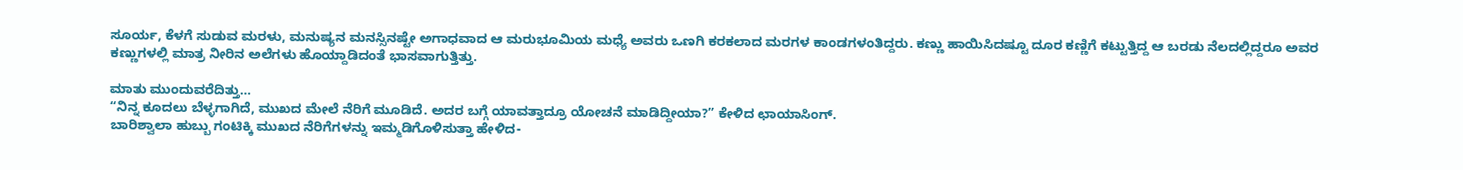ಸೂರ್ಯ, ಕೆಳಗೆ ಸುಡುವ ಮರಳು, ಮನುಷ್ಯನ ಮನಸ್ಸಿನಷ್ಟೇ ಅಗಾಧವಾದ ಆ ಮರುಭೂಮಿಯ ಮಧ್ಯೆ ಅವರು ಒಣಗಿ ಕರಕಲಾದ ಮರಗಳ ಕಾಂಡಗಳಂತಿದ್ದರು. ಕಣ್ಣು ಹಾಯಿಸಿದಷ್ಟೂ ದೂರ ಕಣ್ಣಿಗೆ ಕಟ್ಟುತ್ತಿದ್ದ ಆ ಬರಡು ನೆಲದಲ್ಲಿದ್ದರೂ ಅವರ ಕಣ್ಣುಗಳಲ್ಲಿ ಮಾತ್ರ ನೀರಿನ ಅಲೆಗಳು ಹೊಯ್ದಾಡಿದಂತೆ ಭಾಸವಾಗುತ್ತಿತ್ತು.

ಮಾತು ಮುಂದುವರೆದಿತ್ತು…
“ನಿನ್ನ ಕೂದಲು ಬೆಳ್ಳಗಾಗಿದೆ, ಮುಖದ ಮೇಲೆ ನೆರಿಗೆ ಮೂಡಿದೆ. ಅದರ ಬಗ್ಗೆ ಯಾವತ್ತಾದ್ರೂ ಯೋಚನೆ ಮಾಡಿದ್ದೀಯಾ?” ಕೇಳಿದ ಛಾಯಾಸಿಂಗ್.
ಬಾರಿಶ್ವಾಲಾ ಹುಬ್ಬು ಗಂಟಿಕ್ಕಿ ಮುಖದ ನೆರಿಗೆಗಳನ್ನು ಇಮ್ಮಡಿಗೊಳಿಸುತ್ತಾ ಹೇಳಿದ-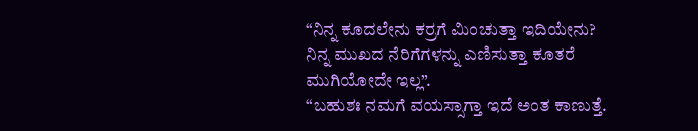“ನಿನ್ನ ಕೂದಲೇನು ಕರ್ರಗೆ ಮಿಂಚುತ್ತಾ ಇದಿಯೇನು? ನಿನ್ನ ಮುಖದ ನೆರಿಗೆಗಳನ್ನು ಎಣಿಸುತ್ತಾ ಕೂತರೆ ಮುಗಿಯೋದೇ ಇಲ್ಲ”.
“ಬಹುಶಃ ನಮಗೆ ವಯಸ್ಸಾಗ್ತಾ ಇದೆ ಅಂತ ಕಾಣುತ್ತೆ.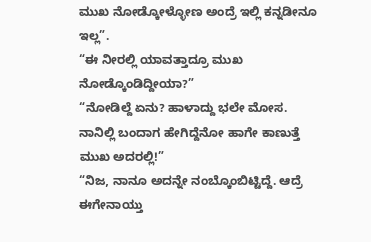ಮುಖ ನೋಡ್ಕೋಳ್ಳೋಣ ಅಂದ್ರೆ ಇಲ್ಲಿ ಕನ್ನಡೀನೂ ಇಲ್ಲ”.
“ಈ ನೀರಲ್ಲಿ ಯಾವತ್ತಾದ್ರೂ ಮುಖ ನೋಡ್ಕೊಂಡಿದ್ದೀಯಾ?”
“ನೋಡಿಲ್ದೆ ಏನು? ಹಾಳಾದ್ದು ಭಲೇ ಮೋಸ. ನಾನಿಲ್ಲಿ ಬಂದಾಗ ಹೇಗಿದ್ದೆನೋ ಹಾಗೇ ಕಾಣುತ್ತೆ ಮುಖ ಅದರಲ್ಲಿ!”
“ನಿಜ, ನಾನೂ ಅದನ್ನೇ ನಂಬ್ಕೊಂಬಿಟ್ಟಿದ್ದೆ. ಆದ್ರೆ ಈಗೇನಾಯ್ತು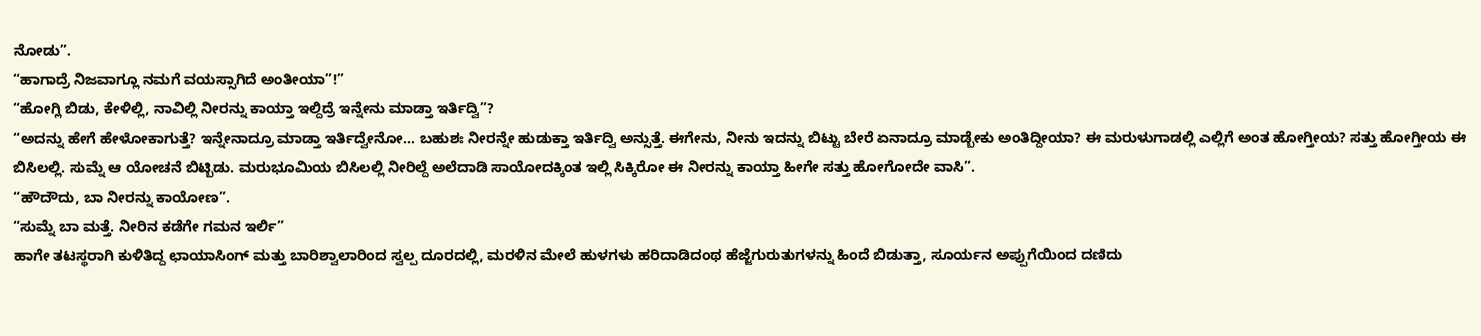ನೋಡು”.
“ಹಾಗಾದ್ರೆ ನಿಜವಾಗ್ಲೂ ನಮಗೆ ವಯಸ್ಸಾಗಿದೆ ಅಂತೀಯಾ”!”
“ಹೋಗ್ಲಿ ಬಿಡು, ಕೇಳಿಲ್ಲಿ, ನಾವಿಲ್ಲಿ ನೀರನ್ನು ಕಾಯ್ತಾ ಇಲ್ದಿದ್ರೆ ಇನ್ನೇನು ಮಾಡ್ತಾ ಇರ್ತಿದ್ವಿ”?
“ಅದನ್ನು ಹೇಗೆ ಹೇಳೋಕಾಗುತ್ತೆ? ಇನ್ನೇನಾದ್ರೂ ಮಾಡ್ತಾ ಇರ್ತಿದ್ವೇನೋ… ಬಹುಶಃ ನೀರನ್ನೇ ಹುಡುಕ್ತಾ ಇರ್ತಿದ್ವಿ ಅನ್ಸುತ್ತೆ. ಈಗೇನು, ನೀನು ಇದನ್ನು ಬಿಟ್ಟು ಬೇರೆ ಏನಾದ್ರೂ ಮಾಡ್ಬೇಕು ಅಂತಿದ್ದೀಯಾ? ಈ ಮರುಳುಗಾಡಲ್ಲಿ ಎಲ್ಲಿಗೆ ಅಂತ ಹೋಗ್ತೀಯ? ಸತ್ತು ಹೋಗ್ತೀಯ ಈ ಬಿಸಿಲಲ್ಲಿ. ಸುಮ್ನೆ ಆ ಯೋಚನೆ ಬಿಟ್ಬಿಡು. ಮರುಭೂಮಿಯ ಬಿಸಿಲಲ್ಲಿ ನೀರಿಲ್ದೆ ಅಲೆದಾಡಿ ಸಾಯೋದಕ್ಕಿಂತ ಇಲ್ಲಿ ಸಿಕ್ಕಿರೋ ಈ ನೀರನ್ನು ಕಾಯ್ತಾ ಹೀಗೇ ಸತ್ತು ಹೋಗೋದೇ ವಾಸಿ”.
“ಹೌದೌದು, ಬಾ ನೀರನ್ನು ಕಾಯೋಣ”.
“ಸುಮ್ನೆ ಬಾ ಮತ್ತೆ. ನೀರಿನ ಕಡೆಗೇ ಗಮನ ಇರ್ಲಿ”
ಹಾಗೇ ತಟಸ್ಥರಾಗಿ ಕುಳಿತಿದ್ದ ಛಾಯಾಸಿಂಗ್ ಮತ್ತು ಬಾರಿಶ್ವಾಲಾರಿಂದ ಸ್ವಲ್ಪ ದೂರದಲ್ಲಿ, ಮರಳಿನ ಮೇಲೆ ಹುಳಗಳು ಹರಿದಾಡಿದಂಥ ಹೆಜ್ಜೆಗುರುತುಗಳನ್ನು ಹಿಂದೆ ಬಿಡುತ್ತಾ, ಸೂರ್ಯನ ಅಪ್ಪುಗೆಯಿಂದ ದಣಿದು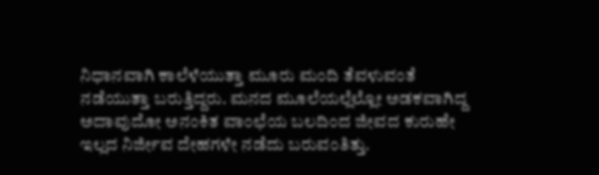ನಿಧಾನವಾಗಿ ಕಾಲೆಳೆಯುತ್ತಾ ಮೂರು ಮಂದಿ ತೆವಳುವಂತೆ ನಡೆಯುತ್ತಾ ಬರುತ್ತಿದ್ದರು. ಮನದ ಮೂಲೆಯಲ್ಲೆಲ್ಲೋ ಅಡಕವಾಗಿದ್ದ ಅದಾವುದೋ ಅನಂಕಿತ ವಾಂಛೆಯ ಬಲದಿಂದ ಜೀವದ ಕುರುಹೇ ಇಲ್ಲದ ನಿರ್ಜೀವ ದೇಹಗಳೇ ನಡೆದು ಬರುವಂತಿತ್ತು.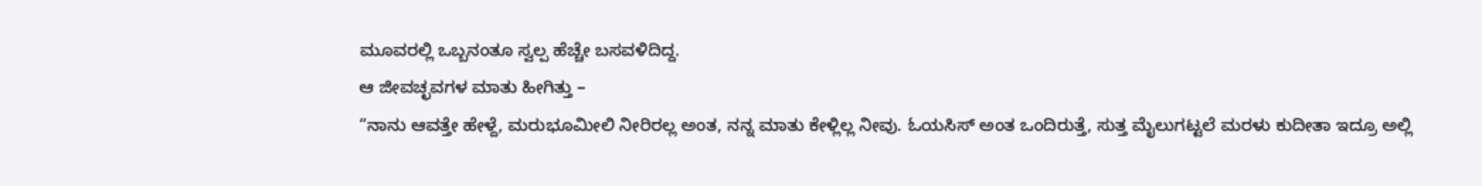ಮೂವರಲ್ಲಿ ಒಬ್ಬನಂತೂ ಸ್ವಲ್ಪ ಹೆಚ್ಚೇ ಬಸವಳಿದಿದ್ದ.
ಆ ಜೀವಚ್ಛವಗಳ ಮಾತು ಹೀಗಿತ್ತು –
“ನಾನು ಆವತ್ತೇ ಹೇಳ್ದೆ, ಮರುಭೂಮೀಲಿ ನೀರಿರಲ್ಲ ಅಂತ, ನನ್ನ ಮಾತು ಕೇಳ್ಲಿಲ್ಲ ನೀವು. ಓಯಸಿಸ್ ಅಂತ ಒಂದಿರುತ್ತೆ, ಸುತ್ತ ಮೈಲುಗಟ್ಟಲೆ ಮರಳು ಕುದೀತಾ ಇದ್ರೂ ಅಲ್ಲಿ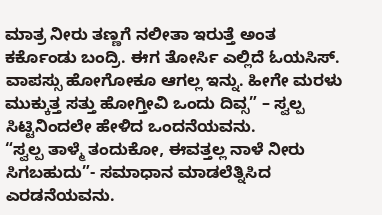ಮಾತ್ರ ನೀರು ತಣ್ಣಗೆ ನಲೀತಾ ಇರುತ್ತೆ ಅಂತ ಕರ್ಕೊಂಡು ಬಂದ್ರಿ. ಈಗ ತೋರ್ಸಿ ಎಲ್ಲಿದೆ ಓಯಸಿಸ್. ವಾಪಸ್ಸು ಹೋಗೋಕೂ ಆಗಲ್ಲ ಇನ್ನು. ಹೀಗೇ ಮರಳು ಮುಕ್ಕುತ್ತ ಸತ್ತು ಹೋಗ್ತೀವಿ ಒಂದು ದಿವ್ಸ” – ಸ್ವಲ್ಪ ಸಿಟ್ಟಿನಿಂದಲೇ ಹೇಳಿದ ಒಂದನೆಯವನು.
“ಸ್ವಲ್ಪ ತಾಳ್ಮೆ ತಂದುಕೋ, ಈವತ್ತಲ್ಲ ನಾಳೆ ನೀರು ಸಿಗಬಹುದು”- ಸಮಾಧಾನ ಮಾಡಲೆತ್ನಿಸಿದ ಎರಡನೆಯವನು.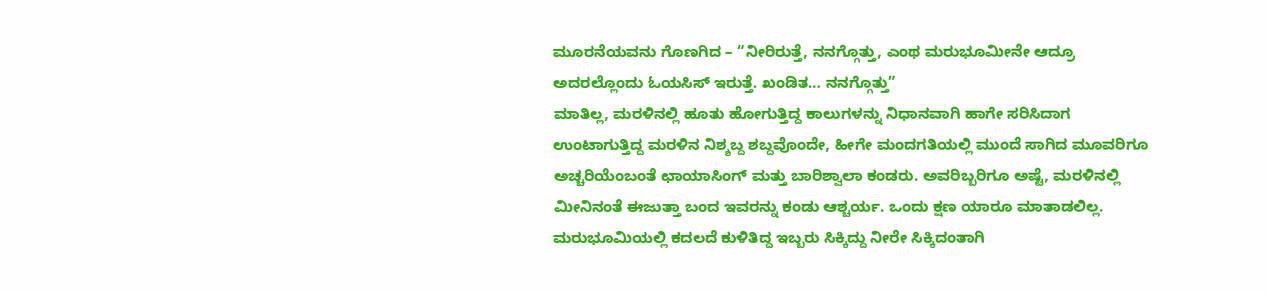ಮೂರನೆಯವನು ಗೊಣಗಿದ – “ನೀರಿರುತ್ತೆ, ನನಗ್ಗೊತ್ತು, ಎಂಥ ಮರುಭೂಮೀನೇ ಆದ್ರೂ ಅದರಲ್ಲೊಂದು ಓಯಸಿಸ್ ಇರುತ್ತೆ. ಖಂಡಿತ… ನನಗ್ಗೊತ್ತು”
ಮಾತಿಲ್ಲ, ಮರಳಿನಲ್ಲಿ ಹೂತು ಹೋಗುತ್ತಿದ್ದ ಕಾಲುಗಳನ್ನು ನಿಧಾನವಾಗಿ ಹಾಗೇ ಸರಿಸಿದಾಗ ಉಂಟಾಗುತ್ತಿದ್ದ ಮರಳಿನ ನಿಶ್ಶಬ್ದ ಶಬ್ದವೊಂದೇ, ಹೀಗೇ ಮಂದಗತಿಯಲ್ಲಿ ಮುಂದೆ ಸಾಗಿದ ಮೂವರಿಗೂ ಅಚ್ಚರಿಯೆಂಬಂತೆ ಛಾಯಾಸಿಂಗ್ ಮತ್ತು ಬಾರಿಶ್ವಾಲಾ ಕಂಡರು. ಅವರಿಬ್ಬರಿಗೂ ಅಷ್ಟೆ, ಮರಳಿನಲ್ಲಿ ಮೀನಿನಂತೆ ಈಜುತ್ತಾ ಬಂದ ಇವರನ್ನು ಕಂಡು ಆಶ್ಚರ್ಯ. ಒಂದು ಕ್ಷಣ ಯಾರೂ ಮಾತಾಡಲಿಲ್ಲ. ಮರುಭೂಮಿಯಲ್ಲಿ ಕದಲದೆ ಕುಳಿತಿದ್ದ ಇಬ್ಬರು ಸಿಕ್ಕಿದ್ದು ನೀರೇ ಸಿಕ್ಕಿದಂತಾಗಿ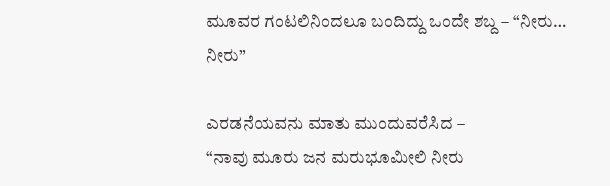ಮೂವರ ಗಂಟಲಿನಿಂದಲೂ ಬಂದಿದ್ದು ಒಂದೇ ಶಬ್ದ – “ನೀರು… ನೀರು”

ಎರಡನೆಯವನು ಮಾತು ಮುಂದುವರೆಸಿದ –
“ನಾವು ಮೂರು ಜನ ಮರುಭೂಮೀಲಿ ನೀರು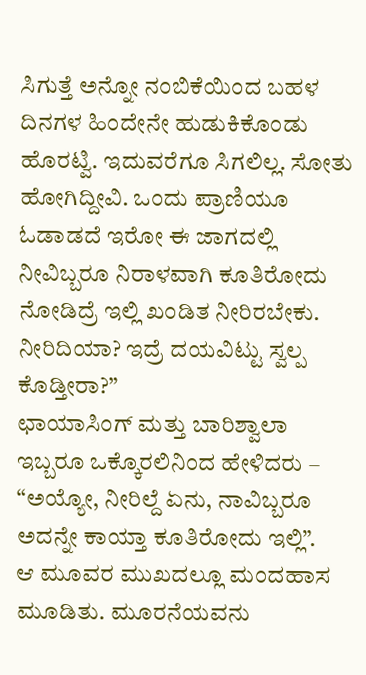ಸಿಗುತ್ತೆ ಅನ್ನೋ ನಂಬಿಕೆಯಿಂದ ಬಹಳ ದಿನಗಳ ಹಿಂದೇನೇ ಹುಡುಕಿಕೊಂಡು ಹೊರಟ್ವಿ. ಇದುವರೆಗೂ ಸಿಗಲಿಲ್ಲ. ಸೋತು ಹೋಗಿದ್ದೀವಿ. ಒಂದು ಪ್ರಾಣಿಯೂ ಓಡಾಡದೆ ಇರೋ ಈ ಜಾಗದಲ್ಲಿ ನೀವಿಬ್ಬರೂ ನಿರಾಳವಾಗಿ ಕೂತಿರೋದು ನೋಡಿದ್ರೆ ಇಲ್ಲಿ ಖಂಡಿತ ನೀರಿರಬೇಕು. ನೀರಿದಿಯಾ? ಇದ್ರೆ ದಯವಿಟ್ಟು ಸ್ವಲ್ಪ ಕೊಡ್ತೀರಾ?”
ಛಾಯಾಸಿಂಗ್ ಮತ್ತು ಬಾರಿಶ್ವಾಲಾ ಇಬ್ಬರೂ ಒಕ್ಕೊರಲಿನಿಂದ ಹೇಳಿದರು –
“ಅಯ್ಯೋ, ನೀರಿಲ್ದೆ ಏನು, ನಾವಿಬ್ಬರೂ ಅದನ್ನೇ ಕಾಯ್ತಾ ಕೂತಿರೋದು ಇಲ್ಲಿ”.
ಆ ಮೂವರ ಮುಖದಲ್ಲೂ ಮಂದಹಾಸ ಮೂಡಿತು. ಮೂರನೆಯವನು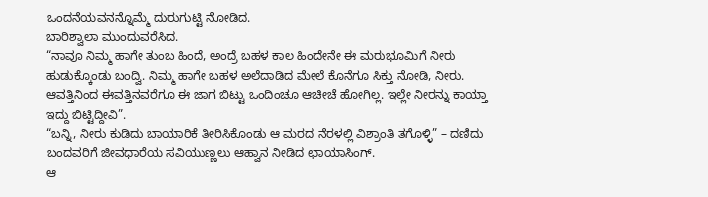ಒಂದನೆಯವನನ್ನೊಮ್ಮೆ ದುರುಗುಟ್ಟಿ ನೋಡಿದ.
ಬಾರಿಶ್ವಾಲಾ ಮುಂದುವರೆಸಿದ.
“ನಾವೂ ನಿಮ್ಮ ಹಾಗೇ ತುಂಬ ಹಿಂದೆ, ಅಂದ್ರೆ ಬಹಳ ಕಾಲ ಹಿಂದೇನೇ ಈ ಮರುಭೂಮಿಗೆ ನೀರು ಹುಡುಕ್ಕೊಂಡು ಬಂದ್ವಿ. ನಿಮ್ಮ ಹಾಗೇ ಬಹಳ ಅಲೆದಾಡಿದ ಮೇಲೆ ಕೊನೆಗೂ ಸಿಕ್ತು ನೋಡಿ, ನೀರು. ಆವತ್ತಿನಿಂದ ಈವತ್ತಿನವರೆಗೂ ಈ ಜಾಗ ಬಿಟ್ಟು ಒಂದಿಂಚೂ ಆಚೀಚೆ ಹೋಗಿಲ್ಲ. ಇಲ್ಲೇ ನೀರನ್ನು ಕಾಯ್ತಾ ಇದ್ದು ಬಿಟ್ಟಿದ್ದೀವಿ”.
“ಬನ್ನಿ, ನೀರು ಕುಡಿದು ಬಾಯಾರಿಕೆ ತೀರಿಸಿಕೊಂಡು ಆ ಮರದ ನೆರಳಲ್ಲಿ ವಿಶ್ರಾಂತಿ ತಗೊಳ್ಳಿ” – ದಣಿದು ಬಂದವರಿಗೆ ಜೀವಧಾರೆಯ ಸವಿಯುಣ್ಣಲು ಆಹ್ವಾನ ನೀಡಿದ ಛಾಯಾಸಿಂಗ್.
ಆ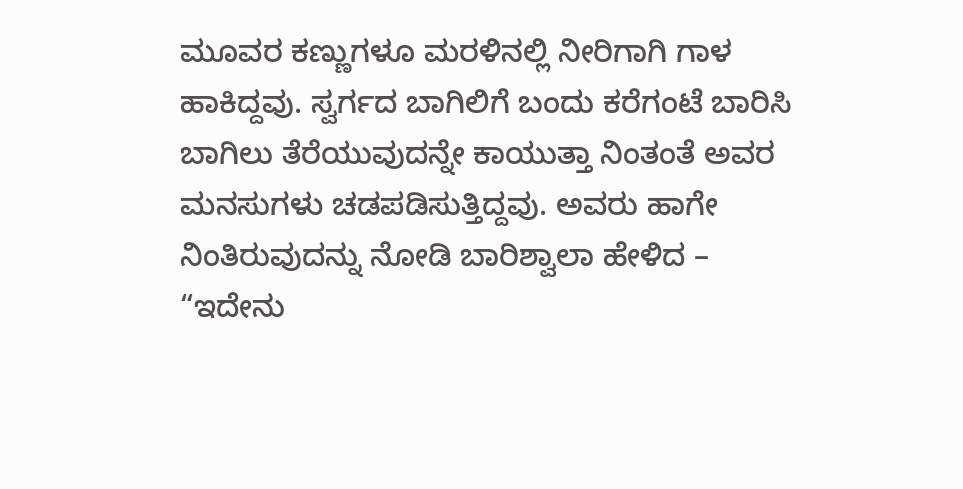ಮೂವರ ಕಣ್ಣುಗಳೂ ಮರಳಿನಲ್ಲಿ ನೀರಿಗಾಗಿ ಗಾಳ ಹಾಕಿದ್ದವು. ಸ್ವರ್ಗದ ಬಾಗಿಲಿಗೆ ಬಂದು ಕರೆಗಂಟೆ ಬಾರಿಸಿ ಬಾಗಿಲು ತೆರೆಯುವುದನ್ನೇ ಕಾಯುತ್ತಾ ನಿಂತಂತೆ ಅವರ ಮನಸುಗಳು ಚಡಪಡಿಸುತ್ತಿದ್ದವು. ಅವರು ಹಾಗೇ ನಿಂತಿರುವುದನ್ನು ನೋಡಿ ಬಾರಿಶ್ವಾಲಾ ಹೇಳಿದ –
“ಇದೇನು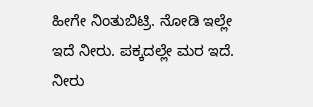ಹೀಗೇ ನಿಂತುಬಿಟ್ರಿ. ನೋಡಿ ಇಲ್ಲೇ ಇದೆ ನೀರು. ಪಕ್ಕದಲ್ಲೇ ಮರ ಇದೆ. ನೀರು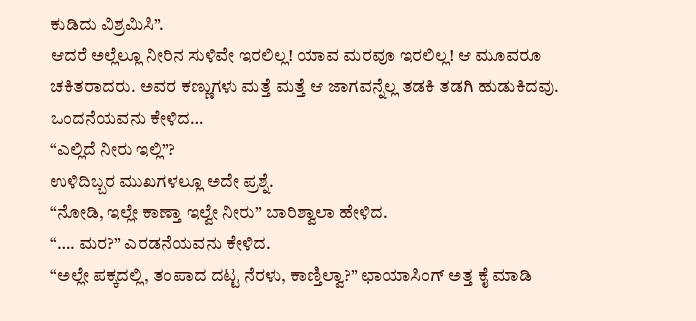ಕುಡಿದು ವಿಶ್ರಮಿಸಿ”.
ಆದರೆ ಅಲ್ಲೆಲ್ಲೂ ನೀರಿನ ಸುಳಿವೇ ಇರಲಿಲ್ಲ! ಯಾವ ಮರವೂ ಇರಲಿಲ್ಲ! ಆ ಮೂವರೂ ಚಕಿತರಾದರು. ಅವರ ಕಣ್ಣುಗಳು ಮತ್ತೆ ಮತ್ತೆ ಆ ಜಾಗವನ್ನೆಲ್ಲ ತಡಕಿ ತಡಗಿ ಹುಡುಕಿದವು. ಒಂದನೆಯವನು ಕೇಳಿದ…
“ಎಲ್ಲಿದೆ ನೀರು ಇಲ್ಲಿ”?
ಉಳಿದಿಬ್ಬರ ಮುಖಗಳಲ್ಲೂ ಅದೇ ಪ್ರಶ್ನೆ.
“ನೋಡಿ, ಇಲ್ಲೇ ಕಾಣ್ತಾ ಇಲ್ವೇ ನೀರು” ಬಾರಿಶ್ವಾಲಾ ಹೇಳಿದ.
“…. ಮರ?” ಎರಡನೆಯವನು ಕೇಳಿದ.
“ಅಲ್ಲೇ ಪಕ್ಕದಲ್ಲಿ, ತಂಪಾದ ದಟ್ಟ ನೆರಳು, ಕಾಣ್ತಿಲ್ವಾ?” ಛಾಯಾಸಿಂಗ್ ಅತ್ತ ಕೈ ಮಾಡಿ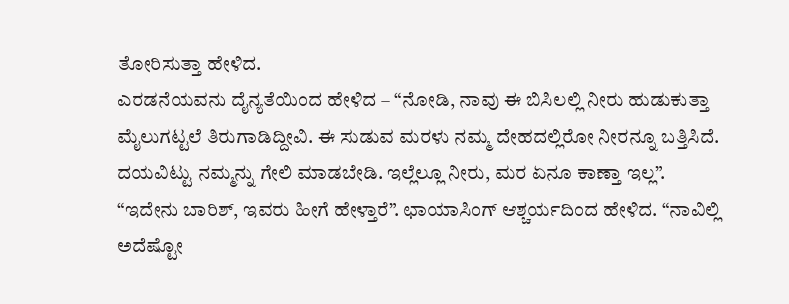ತೋರಿಸುತ್ತಾ ಹೇಳಿದ.
ಎರಡನೆಯವನು ದೈನ್ಯತೆಯಿಂದ ಹೇಳಿದ – “ನೋಡಿ, ನಾವು ಈ ಬಿಸಿಲಲ್ಲಿ ನೀರು ಹುಡುಕುತ್ತಾ ಮೈಲುಗಟ್ಟಲೆ ತಿರುಗಾಡಿದ್ದೀವಿ. ಈ ಸುಡುವ ಮರಳು ನಮ್ಮ ದೇಹದಲ್ಲಿರೋ ನೀರನ್ನೂ ಬತ್ತಿಸಿದೆ. ದಯವಿಟ್ಟು ನಮ್ಮನ್ನು ಗೇಲಿ ಮಾಡಬೇಡಿ. ಇಲ್ಲೆಲ್ಲೂ ನೀರು, ಮರ ಏನೂ ಕಾಣ್ತಾ ಇಲ್ಲ”.
“ಇದೇನು ಬಾರಿಶ್, ಇವರು ಹೀಗೆ ಹೇಳ್ತಾರೆ”. ಛಾಯಾಸಿಂಗ್ ಆಶ್ಚರ್ಯದಿಂದ ಹೇಳಿದ. “ನಾವಿಲ್ಲಿ ಅದೆಷ್ಟೋ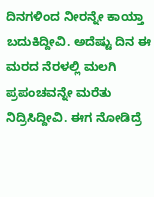ದಿನಗಳಿಂದ ನೀರನ್ನೇ ಕಾಯ್ತಾ ಬದುಕಿದ್ದೀವಿ. ಅದೆಷ್ಟು ದಿನ ಈ ಮರದ ನೆರಳಲ್ಲಿ ಮಲಗಿ ಪ್ರಪಂಚವನ್ನೇ ಮರೆತು ನಿದ್ರಿಸಿದ್ದೀವಿ. ಈಗ ನೋಡಿದ್ರೆ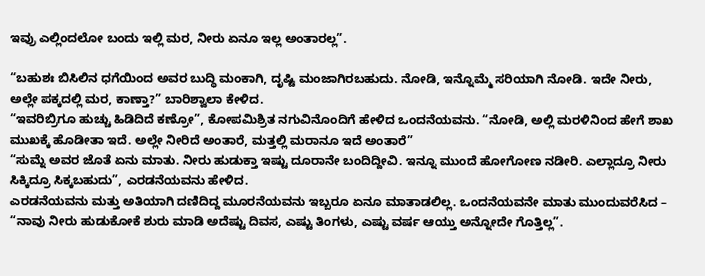ಇವ್ರು ಎಲ್ಲಿಂದಲೋ ಬಂದು ಇಲ್ಲಿ ಮರ, ನೀರು ಏನೂ ಇಲ್ಲ ಅಂತಾರಲ್ಲ”.

“ಬಹುಶಃ ಬಿಸಿಲಿನ ಧಗೆಯಿಂದ ಅವರ ಬುದ್ಧಿ ಮಂಕಾಗಿ, ದೃಷ್ಟಿ ಮಂಜಾಗಿರಬಹುದು. ನೋಡಿ, ಇನ್ನೊಮ್ಮೆ ಸರಿಯಾಗಿ ನೋಡಿ. ಇದೇ ನೀರು, ಅಲ್ಲೇ ಪಕ್ಕದಲ್ಲಿ ಮರ, ಕಾಣ್ತಾ?” ಬಾರಿಶ್ವಾಲಾ ಕೇಳಿದ.
“ಇವರಿಬ್ರಿಗೂ ಹುಚ್ಚು ಹಿಡಿದಿದೆ ಕಣ್ರೋ”, ಕೋಪಮಿಶ್ರಿತ ನಗುವಿನೊಂದಿಗೆ ಹೇಳಿದ ಒಂದನೆಯವನು. “ನೋಡಿ, ಅಲ್ಲಿ ಮರಳಿನಿಂದ ಹೇಗೆ ಶಾಖ ಮುಖಕ್ಕೆ ಹೊಡೀತಾ ಇದೆ. ಅಲ್ಲೇ ನೀರಿದೆ ಅಂತಾರೆ, ಮತ್ತಲ್ಲಿ ಮರಾನೂ ಇದೆ ಅಂತಾರೆ”
“ಸುಮ್ನೆ ಅವರ ಜೊತೆ ಏನು ಮಾತು. ನೀರು ಹುಡುಕ್ತಾ ಇಷ್ಟು ದೂರಾನೇ ಬಂದಿದ್ದೀವಿ. ಇನ್ನೂ ಮುಂದೆ ಹೋಗೋಣ ನಡೀರಿ. ಎಲ್ಲಾದ್ರೂ ನೀರು ಸಿಕ್ಕಿದ್ರೂ ಸಿಕ್ಕಬಹುದು”, ಎರಡನೆಯವನು ಹೇಳಿದ.
ಎರಡನೆಯವನು ಮತ್ತು ಅತಿಯಾಗಿ ದಣಿದಿದ್ದ ಮೂರನೆಯವನು ಇಬ್ಬರೂ ಏನೂ ಮಾತಾಡಲಿಲ್ಲ. ಒಂದನೆಯವನೇ ಮಾತು ಮುಂದುವರೆಸಿದ –
“ನಾವು ನೀರು ಹುಡುಕೋಕೆ ಶುರು ಮಾಡಿ ಅದೆಷ್ಟು ದಿವಸ, ಎಷ್ಟು ತಿಂಗಳು, ಎಷ್ಟು ವರ್ಷ ಆಯ್ತು ಅನ್ನೋದೇ ಗೊತ್ತಿಲ್ಲ”.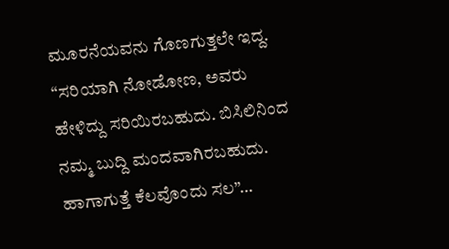ಮೂರನೆಯವನು ಗೊಣಗುತ್ತಲೇ ಇದ್ದ. “ಸರಿಯಾಗಿ ನೋಡೋಣ, ಅವರು ಹೇಳಿದ್ದು ಸರಿಯಿರಬಹುದು. ಬಿಸಿಲಿನಿಂದ ನಮ್ಮ ಬುದ್ದಿ ಮಂದವಾಗಿರಬಹುದು. ಹಾಗಾಗುತ್ತೆ ಕೆಲವೊಂದು ಸಲ”…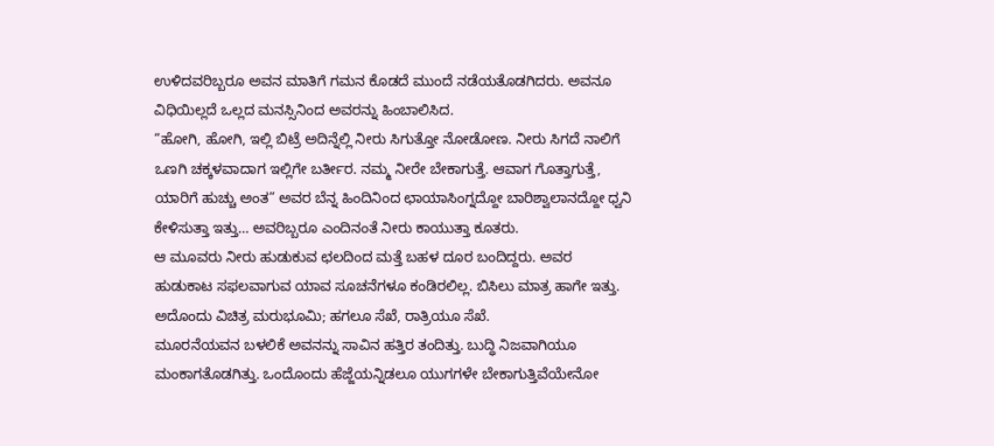ಉಳಿದವರಿಬ್ಬರೂ ಅವನ ಮಾತಿಗೆ ಗಮನ ಕೊಡದೆ ಮುಂದೆ ನಡೆಯತೊಡಗಿದರು. ಅವನೂ ವಿಧಿಯಿಲ್ಲದೆ ಒಲ್ಲದ ಮನಸ್ಸಿನಿಂದ ಅವರನ್ನು ಹಿಂಬಾಲಿಸಿದ.
“ಹೋಗಿ, ಹೋಗಿ, ಇಲ್ಲಿ ಬಿಟ್ರೆ ಅದಿನ್ನೆಲ್ಲಿ ನೀರು ಸಿಗುತ್ತೋ ನೋಡೋಣ. ನೀರು ಸಿಗದೆ ನಾಲಿಗೆ ಒಣಗಿ ಚಕ್ಕಳವಾದಾಗ ಇಲ್ಲಿಗೇ ಬರ್ತೀರ. ನಮ್ಮ ನೀರೇ ಬೇಕಾಗುತ್ತೆ. ಆವಾಗ ಗೊತ್ತಾಗುತ್ತೆ, ಯಾರಿಗೆ ಹುಚ್ಚು ಅಂತ” ಅವರ ಬೆನ್ನ ಹಿಂದಿನಿಂದ ಛಾಯಾಸಿಂಗ್ನದ್ದೋ ಬಾರಿಶ್ವಾಲಾನದ್ದೋ ಧ್ವನಿ ಕೇಳಿಸುತ್ತಾ ಇತ್ತು… ಅವರಿಬ್ಬರೂ ಎಂದಿನಂತೆ ನೀರು ಕಾಯುತ್ತಾ ಕೂತರು.
ಆ ಮೂವರು ನೀರು ಹುಡುಕುವ ಛಲದಿಂದ ಮತ್ತೆ ಬಹಳ ದೂರ ಬಂದಿದ್ದರು. ಅವರ ಹುಡುಕಾಟ ಸಫಲವಾಗುವ ಯಾವ ಸೂಚನೆಗಳೂ ಕಂಡಿರಲಿಲ್ಲ. ಬಿಸಿಲು ಮಾತ್ರ ಹಾಗೇ ಇತ್ತು. ಅದೊಂದು ವಿಚಿತ್ರ ಮರುಭೂಮಿ; ಹಗಲೂ ಸೆಖೆ, ರಾತ್ರಿಯೂ ಸೆಖೆ.
ಮೂರನೆಯವನ ಬಳಲಿಕೆ ಅವನನ್ನು ಸಾವಿನ ಹತ್ತಿರ ತಂದಿತ್ತು. ಬುದ್ಧಿ ನಿಜವಾಗಿಯೂ ಮಂಕಾಗತೊಡಗಿತ್ತು. ಒಂದೊಂದು ಹೆಜ್ಜೆಯನ್ನಿಡಲೂ ಯುಗಗಳೇ ಬೇಕಾಗುತ್ತಿವೆಯೇನೋ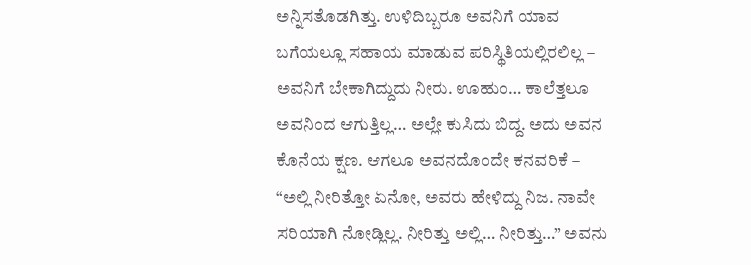ಅನ್ನಿಸತೊಡಗಿತ್ತು. ಉಳಿದಿಬ್ಬರೂ ಅವನಿಗೆ ಯಾವ ಬಗೆಯಲ್ಲೂ ಸಹಾಯ ಮಾಡುವ ಪರಿಸ್ಥಿತಿಯಲ್ಲಿರಲಿಲ್ಲ – ಅವನಿಗೆ ಬೇಕಾಗಿದ್ದುದು ನೀರು. ಊಹುಂ… ಕಾಲೆತ್ತಲೂ ಅವನಿಂದ ಆಗುತ್ತಿಲ್ಲ… ಅಲ್ಲೇ ಕುಸಿದು ಬಿದ್ದ. ಅದು ಅವನ ಕೊನೆಯ ಕ್ಷಣ. ಆಗಲೂ ಅವನದೊಂದೇ ಕನವರಿಕೆ –
“ಅಲ್ಲಿ ನೀರಿತ್ತೋ ಏನೋ, ಅವರು ಹೇಳಿದ್ದು ನಿಜ. ನಾವೇ ಸರಿಯಾಗಿ ನೋಡ್ಲಿಲ್ಲ. ನೀರಿತ್ತು ಅಲ್ಲಿ… ನೀರಿತ್ತು…” ಅವನು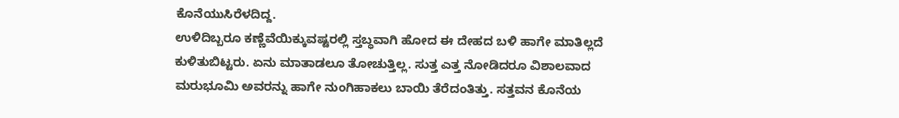ಕೊನೆಯುಸಿರೆಳದಿದ್ದ.
ಉಳಿದಿಬ್ಬರೂ ಕಣ್ಣೆವೆಯಿಕ್ಕುವಷ್ಟರಲ್ಲಿ ಸ್ತಬ್ಧವಾಗಿ ಹೋದ ಈ ದೇಹದ ಬಳಿ ಹಾಗೇ ಮಾತಿಲ್ಲದೆ ಕುಳಿತುಬಿಟ್ಟರು. ಏನು ಮಾತಾಡಲೂ ತೋಚುತ್ತಿಲ್ಲ. ಸುತ್ತ ಎತ್ತ ನೋಡಿದರೂ ವಿಶಾಲವಾದ ಮರುಭೂಮಿ ಅವರನ್ನು ಹಾಗೇ ನುಂಗಿಹಾಕಲು ಬಾಯಿ ತೆರೆದಂತಿತ್ತು. ಸತ್ತವನ ಕೊನೆಯ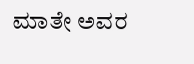ಮಾತೇ ಅವರ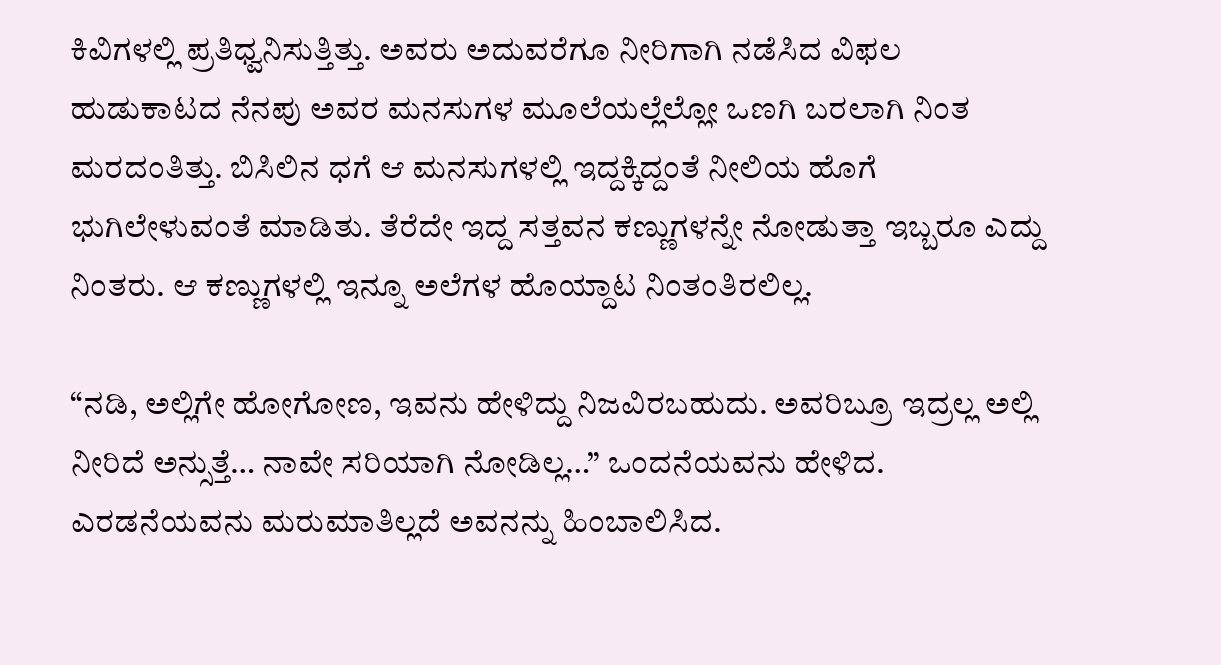ಕಿವಿಗಳಲ್ಲಿ ಪ್ರತಿಧ್ವನಿಸುತ್ತಿತ್ತು. ಅವರು ಅದುವರೆಗೂ ನೀರಿಗಾಗಿ ನಡೆಸಿದ ವಿಫಲ ಹುಡುಕಾಟದ ನೆನಪು ಅವರ ಮನಸುಗಳ ಮೂಲೆಯಲ್ಲೆಲ್ಲೋ ಒಣಗಿ ಬರಲಾಗಿ ನಿಂತ ಮರದಂತಿತ್ತು. ಬಿಸಿಲಿನ ಧಗೆ ಆ ಮನಸುಗಳಲ್ಲಿ ಇದ್ದಕ್ಕಿದ್ದಂತೆ ನೀಲಿಯ ಹೊಗೆ ಭುಗಿಲೇಳುವಂತೆ ಮಾಡಿತು. ತೆರೆದೇ ಇದ್ದ ಸತ್ತವನ ಕಣ್ಣುಗಳನ್ನೇ ನೋಡುತ್ತಾ ಇಬ್ಬರೂ ಎದ್ದು ನಿಂತರು. ಆ ಕಣ್ಣುಗಳಲ್ಲಿ ಇನ್ನೂ ಅಲೆಗಳ ಹೊಯ್ದಾಟ ನಿಂತಂತಿರಲಿಲ್ಲ.

“ನಡಿ, ಅಲ್ಲಿಗೇ ಹೋಗೋಣ, ಇವನು ಹೇಳಿದ್ದು ನಿಜವಿರಬಹುದು. ಅವರಿಬ್ರೂ ಇದ್ರಲ್ಲ ಅಲ್ಲಿ ನೀರಿದೆ ಅನ್ಸುತ್ತೆ… ನಾವೇ ಸರಿಯಾಗಿ ನೋಡಿಲ್ಲ…” ಒಂದನೆಯವನು ಹೇಳಿದ.
ಎರಡನೆಯವನು ಮರುಮಾತಿಲ್ಲದೆ ಅವನನ್ನು ಹಿಂಬಾಲಿಸಿದ.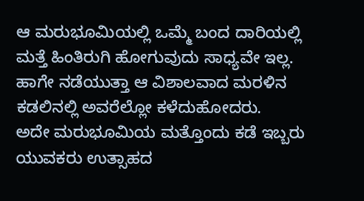ಆ ಮರುಭೂಮಿಯಲ್ಲಿ ಒಮ್ಮೆ ಬಂದ ದಾರಿಯಲ್ಲಿ ಮತ್ತೆ ಹಿಂತಿರುಗಿ ಹೋಗುವುದು ಸಾಧ್ಯವೇ ಇಲ್ಲ. ಹಾಗೇ ನಡೆಯುತ್ತಾ ಆ ವಿಶಾಲವಾದ ಮರಳಿನ ಕಡಲಿನಲ್ಲಿ ಅವರೆಲ್ಲೋ ಕಳೆದುಹೋದರು.
ಅದೇ ಮರುಭೂಮಿಯ ಮತ್ತೊಂದು ಕಡೆ ಇಬ್ಬರು ಯುವಕರು ಉತ್ಸಾಹದ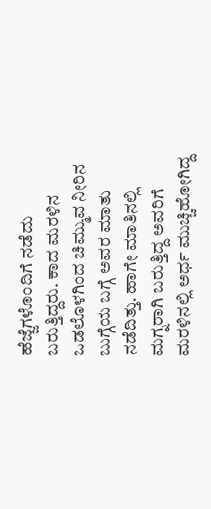ಹೆಜ್ಜೆಗಳೊಂದಿಗೆ ನಡೆದು ಬರುತ್ತಿದ್ದರು. ಕಾದ ಮರಳಿನ ಒಡಲೊಳಗಿಂದ ಚಿಮ್ಮುವ ನೀರಿನ ಬುಗ್ಗೆಯ ಬಗ್ಗೆ ಅವರ ಮಾತು ನಡೆದಿತ್ತು. ಹಾಗೇ ಮಾತಿನಲ್ಲಿ ಮಗ್ನರಾಗಿ ಬರುತ್ತಿದ್ದ ಅವರಿಗೆ ಮರಳಿನಲ್ಲಿ ಅರ್ಧ ಮುಚ್ಚಿಹೋಗಿದ್ದ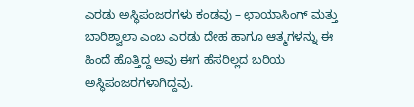ಎರಡು ಅಸ್ಥಿಪಂಜರಗಳು ಕಂಡವು – ಛಾಯಾಸಿಂಗ್ ಮತ್ತು ಬಾರಿಶ್ವಾಲಾ ಎಂಬ ಎರಡು ದೇಹ ಹಾಗೂ ಆತ್ಮಗಳನ್ನು ಈ ಹಿಂದೆ ಹೊತ್ತಿದ್ದ ಅವು ಈಗ ಹೆಸರಿಲ್ಲದ ಬರಿಯ ಅಸ್ಥಿಪಂಜರಗಳಾಗಿದ್ದವು.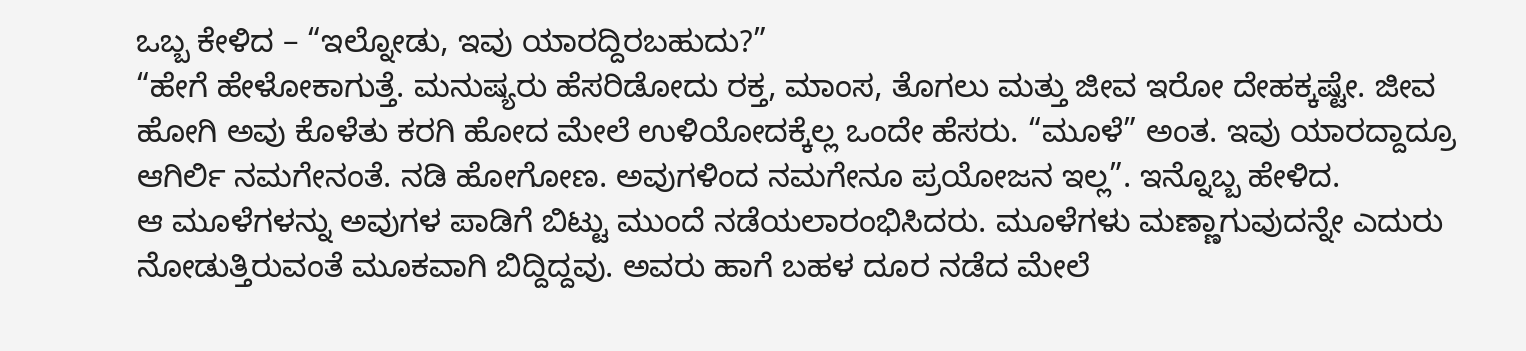ಒಬ್ಬ ಕೇಳಿದ – “ಇಲ್ನೋಡು, ಇವು ಯಾರದ್ದಿರಬಹುದು?”
“ಹೇಗೆ ಹೇಳೋಕಾಗುತ್ತೆ. ಮನುಷ್ಯರು ಹೆಸರಿಡೋದು ರಕ್ತ, ಮಾಂಸ, ತೊಗಲು ಮತ್ತು ಜೀವ ಇರೋ ದೇಹಕ್ಕಷ್ಟೇ. ಜೀವ ಹೋಗಿ ಅವು ಕೊಳೆತು ಕರಗಿ ಹೋದ ಮೇಲೆ ಉಳಿಯೋದಕ್ಕೆಲ್ಲ ಒಂದೇ ಹೆಸರು. “ಮೂಳೆ” ಅಂತ. ಇವು ಯಾರದ್ದಾದ್ರೂ ಆಗಿರ್ಲಿ ನಮಗೇನಂತೆ. ನಡಿ ಹೋಗೋಣ. ಅವುಗಳಿಂದ ನಮಗೇನೂ ಪ್ರಯೋಜನ ಇಲ್ಲ”. ಇನ್ನೊಬ್ಬ ಹೇಳಿದ.
ಆ ಮೂಳೆಗಳನ್ನು ಅವುಗಳ ಪಾಡಿಗೆ ಬಿಟ್ಟು ಮುಂದೆ ನಡೆಯಲಾರಂಭಿಸಿದರು. ಮೂಳೆಗಳು ಮಣ್ಣಾಗುವುದನ್ನೇ ಎದುರು ನೋಡುತ್ತಿರುವಂತೆ ಮೂಕವಾಗಿ ಬಿದ್ದಿದ್ದವು. ಅವರು ಹಾಗೆ ಬಹಳ ದೂರ ನಡೆದ ಮೇಲೆ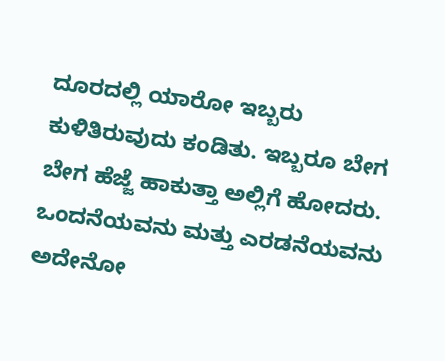ದೂರದಲ್ಲಿ ಯಾರೋ ಇಬ್ಬರು ಕುಳಿತಿರುವುದು ಕಂಡಿತು. ಇಬ್ಬರೂ ಬೇಗ ಬೇಗ ಹೆಜ್ಜೆ ಹಾಕುತ್ತಾ ಅಲ್ಲಿಗೆ ಹೋದರು.
ಒಂದನೆಯವನು ಮತ್ತು ಎರಡನೆಯವನು ಅದೇನೋ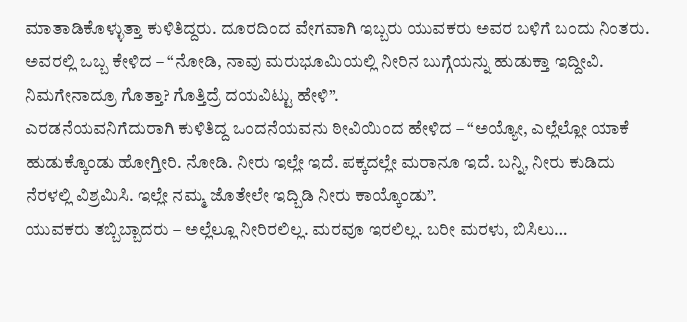ಮಾತಾಡಿಕೊಳ್ಳುತ್ತಾ ಕುಳಿತಿದ್ದರು. ದೂರದಿಂದ ವೇಗವಾಗಿ ಇಬ್ಬರು ಯುವಕರು ಅವರ ಬಳಿಗೆ ಬಂದು ನಿಂತರು. ಅವರಲ್ಲಿ ಒಬ್ಬ ಕೇಳಿದ – “ನೋಡಿ, ನಾವು ಮರುಭೂಮಿಯಲ್ಲಿ ನೀರಿನ ಬುಗ್ಗೆಯನ್ನು ಹುಡುಕ್ತಾ ಇದ್ದೀವಿ. ನಿಮಗೇನಾದ್ರೂ ಗೊತ್ತಾ? ಗೊತ್ತಿದ್ರೆ ದಯವಿಟ್ಟು ಹೇಳಿ”.
ಎರಡನೆಯವನಿಗೆದುರಾಗಿ ಕುಳಿತಿದ್ದ ಒಂದನೆಯವನು ಠೀವಿಯಿಂದ ಹೇಳಿದ – “ಅಯ್ಯೋ, ಎಲ್ಲೆಲ್ಲೋ ಯಾಕೆ ಹುಡುಕ್ಕೊಂಡು ಹೋಗ್ತೀರಿ. ನೋಡಿ. ನೀರು ಇಲ್ಲೇ ಇದೆ. ಪಕ್ಕದಲ್ಲೇ ಮರಾನೂ ಇದೆ. ಬನ್ನಿ, ನೀರು ಕುಡಿದು ನೆರಳಲ್ಲಿ ವಿಶ್ರಮಿಸಿ. ಇಲ್ಲೇ ನಮ್ಮ ಜೊತೇಲೇ ಇದ್ಬಿಡಿ ನೀರು ಕಾಯ್ಕೊಂಡು”.
ಯುವಕರು ತಬ್ಬಿಬ್ಬಾದರು – ಅಲ್ಲೆಲ್ಲೂ ನೀರಿರಲಿಲ್ಲ. ಮರವೂ ಇರಲಿಲ್ಲ. ಬರೀ ಮರಳು, ಬಿಸಿಲು…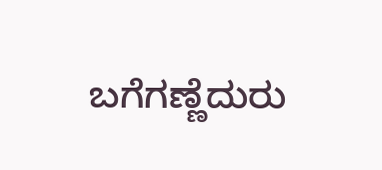ಬಗೆಗಣ್ಣೆದುರು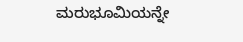ಮರುಭೂಮಿಯನ್ನೇ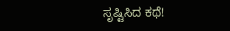ಸೃಷ್ಟಿಸಿದ ಕಥೆ!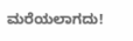ಮರೆಯಲಾಗದು!